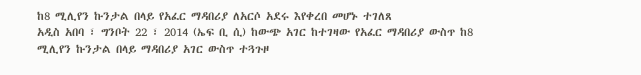ከ8 ሚሊየን ኩንታል በላይ የአፈር ማዳበሪያ ለአርሶ አደሩ እየቀረበ መሆኑ ተገለጸ
አዲስ አበባ ፣ ግንቦት 22 ፣ 2014 (ኤፍ ቢ ሲ) ከውጭ አገር ከተገዛው የአፈር ማዳበሪያ ውስጥ ከ8 ሚሊየን ኩንታል በላይ ማዳበሪያ አገር ውስጥ ተጓጉዞ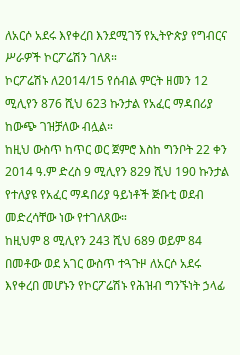ለአርሶ አደሩ እየቀረበ እንደሚገኝ የኢትዮጵያ የግብርና ሥራዎች ኮርፖሬሽን ገለጸ።
ኮርፖሬሽኑ ለ2014/15 የሰብል ምርት ዘመን 12 ሚሊየን 876 ሺህ 623 ኩንታል የአፈር ማዳበሪያ ከውጭ ገዝቻለው ብሏል።
ከዚህ ውስጥ ከጥር ወር ጀምሮ እስከ ግንቦት 22 ቀን 2014 ዓ.ም ድረስ 9 ሚሊየን 829 ሺህ 190 ኩንታል የተለያዩ የአፈር ማዳበሪያ ዓይነቶች ጅቡቲ ወደብ መድረሳቸው ነው የተገለጸው።
ከዚህም 8 ሚሊየን 243 ሺህ 689 ወይም 84 በመቶው ወደ አገር ውስጥ ተጓጉዞ ለአርሶ አደሩ እየቀረበ መሆኑን የኮርፖሬሽኑ የሕዝብ ግንኙነት ኃላፊ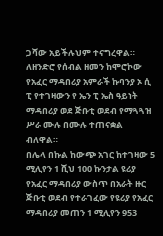ጋሻው አይችሉህም ተናግረዋል።
ለዘንድሮ የሰብል ዘመን ከሞሮኮው የአፈር ማዳበሪያ አምራች ኩባንያ ኦ ሲ ፒ የተገዛውን የ ኤን ፒ ኤስ ዓይነት ማዳበሪያ ወደ ጅቡቲ ወደብ የማጓጓዝ ሥራ ሙሉ በሙሉ ተጠናቋል ብለዋል።
በሌላ በኩል ከውጭ አገር ከተገዛው 5 ሚሊየን 1 ሺህ 100 ኩንታል ዩሪያ የአፈር ማዳበሪያ ውስጥ በአራት ዙር ጅቡቲ ወደብ የተራገፈው የዩሪያ የአፈር ማዳበሪያ መጠን 1 ሚሊየን 953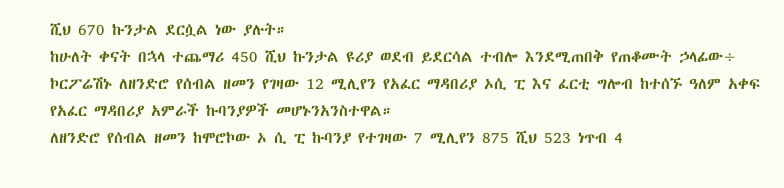ሺህ 670 ኩንታል ደርሷል ነው ያሉት።
ከሁለት ቀናት በኋላ ተጨማሪ 450 ሺህ ኩንታል ዩሪያ ወደብ ይደርሳል ተብሎ እንደሚጠበቅ የጠቆሙት ኃላፊው÷ ኮርፖሬሽኑ ለዘንድሮ የሰብል ዘመን የገዛው 12 ሚሊየን የአፈር ማዳበሪያ ኦሲ ፒ እና ፈርቲ ግሎብ ከተሰኙ ዓለም አቀፍ የአፈር ማዳበሪያ አምራች ኩባንያዎች መሆኑንአንስተዋል።
ለዘንድሮ የሰብል ዘመን ከሞሮኮው ኦ ሲ ፒ ኩባንያ የተገዛው 7 ሚሊየን 875 ሺህ 523 ነጥብ 4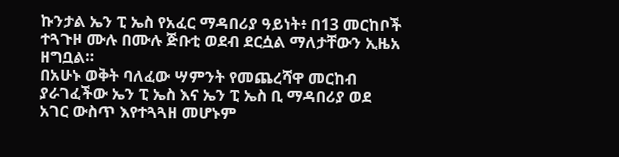ኩንታል ኤን ፒ ኤስ የአፈር ማዳበሪያ ዓይነት፥ በ13 መርከቦች ተጓጉዞ ሙሉ በሙሉ ጅቡቲ ወደብ ደርሷል ማለታቸውን ኢዜአ ዘግቧል።
በአሁኑ ወቅት ባለፈው ሣምንት የመጨረሻዋ መርከብ ያራገፈችው ኤን ፒ ኤስ እና ኤን ፒ ኤስ ቢ ማዳበሪያ ወደ አገር ውስጥ እየተጓጓዘ መሆኑም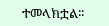ተመላክቷል፡፡